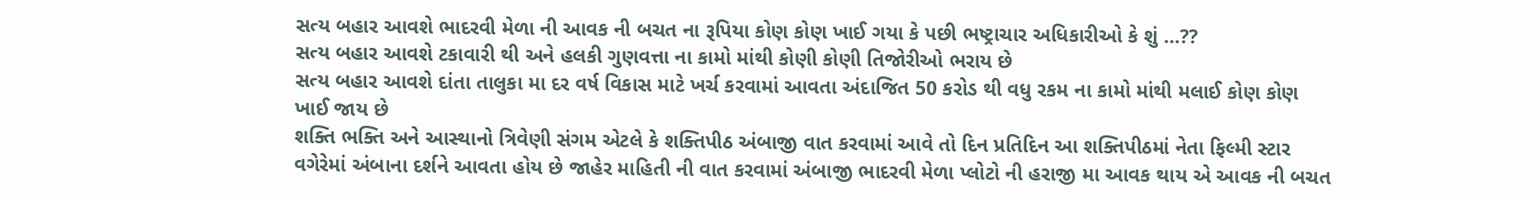સત્ય બહાર આવશે ભાદરવી મેળા ની આવક ની બચત ના રૂપિયા કોણ કોણ ખાઈ ગયા કે પછી ભષ્ટ્રાચાર અધિકારીઓ કે શું …??
સત્ય બહાર આવશે ટકાવારી થી અને હલકી ગુણવત્તા ના કામો માંથી કોણી કોણી તિજોરીઓ ભરાય છે
સત્ય બહાર આવશે દાંતા તાલુકા મા દર વર્ષ વિકાસ માટે ખર્ચ કરવામાં આવતા અંદાજિત 50 કરોડ થી વધુ રકમ ના કામો માંથી મલાઈ કોણ કોણ ખાઈ જાય છે
શક્તિ ભક્તિ અને આસ્થાનો ત્રિવેણી સંગમ એટલે કે શક્તિપીઠ અંબાજી વાત કરવામાં આવે તો દિન પ્રતિદિન આ શક્તિપીઠમાં નેતા ફિલ્મી સ્ટાર વગેરેમાં અંબાના દર્શને આવતા હોય છે જાહેર માહિતી ની વાત કરવામાં અંબાજી ભાદરવી મેળા પ્લોટો ની હરાજી મા આવક થાય એ આવક ની બચત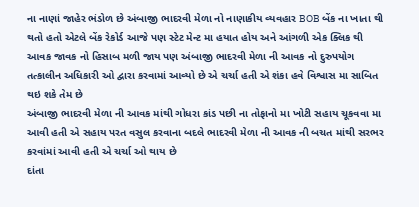ના નાણાં જાહેર ભંડોળ છે અંબાજી ભાદરવી મેળા નો નાણાકીય વ્યવહાર BOB બેંક ના ખાતા થી થતો હતો એટલે બેંક રેકોર્ડ આજે પણ સ્ટેટ મેન્ટ મા હયાત હોય અને આંગળી એક ક્લિક થી આવક જાવક નો હિસાબ મળી જાય પણ અંબાજી ભાદરવી મેળા ની આવક નો દુરુપયોગ તત્કાલીન અધિકારી ઓ દ્વારા કરવામાં આવ્યો છે એ ચર્ચા હતી એ શંકા હવે વિશ્વાસ મા સાબિત થઇ શકે તેમ છે
અંબાજી ભાદરવી મેળા ની આવક માંથી ગોધરા કાંડ પછી ના તોફાનો મા ખોટી સહાય ચૂકવવા મા આવી હતી એ સહાય પરત વસુલ કરવાના બદલે ભાદરવી મેળા ની આવક ની બચત માંથી સરભર કરવાંમાં આવી હતી એ ચર્ચા ઓ થાય છે
દાંતા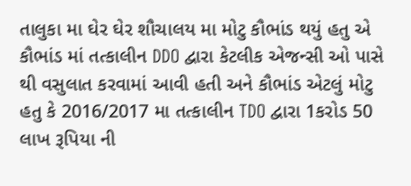તાલુકા મા ઘેર ઘેર શૌચાલય મા મોટુ કૌભાંડ થયું હતુ એ કૌભાંડ માં તત્કાલીન DDO દ્વારા કેટલીક એજન્સી ઓ પાસે થી વસુલાત કરવામાં આવી હતી અને કૌભાંડ એટલું મોટુ હતુ કે 2016/2017 મા તત્કાલીન TDO દ્વારા 1કરોડ 50 લાખ રૂપિયા ની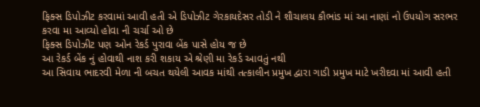ફિક્સ ડિપોઝીટ કરવામાં આવી હતી એ ડિપોઝીટ ગેરકાયદેસર તોડી ને શૌચાલય કૌભાંડ માં આ નાણાં નો ઉપયોગ સરભર કરવા મા આવ્યો હોવા ની ચર્ચા ઓ છે
ફિક્સ ડિપોઝીટ પણ ઓન રેકર્ડ પુરાવા બેંક પાસે હોય જ છે
આ રેકર્ડ બેંક નું હોવાથી નાશ કરી શકાય એ શ્રેણી મા રેકર્ડ આવતું નથી
આ સિવાય ભાદરવી મેળા ની બચત થયેલી આવક માંથી તત્કાલીન પ્રમુખ દ્વારા ગાડી પ્રમુખ માટે ખરીદવા માં આવી હતી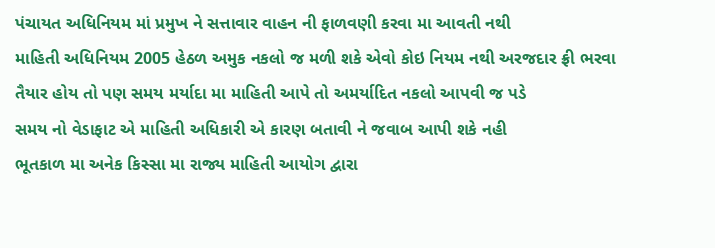પંચાયત અધિનિયમ માં પ્રમુખ ને સત્તાવાર વાહન ની ફાળવણી કરવા મા આવતી નથી
માહિતી અધિનિયમ 2005 હેઠળ અમુક નકલો જ મળી શકે એવો કોઇ નિયમ નથી અરજદાર ફ્રી ભરવા તૈયાર હોય તો પણ સમય મર્યાદા મા માહિતી આપે તો અમર્યાદિત નકલો આપવી જ પડે
સમય નો વેડાફાટ એ માહિતી અધિકારી એ કારણ બતાવી ને જવાબ આપી શકે નહી
ભૂતકાળ મા અનેક કિસ્સા મા રાજ્ય માહિતી આયોગ દ્વારા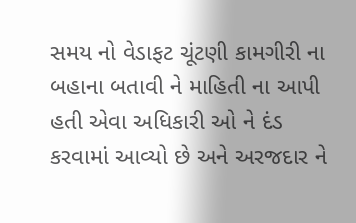સમય નો વેડાફટ ચૂંટણી કામગીરી ના બહાના બતાવી ને માહિતી ના આપી હતી એવા અધિકારી ઓ ને દંડ કરવામાં આવ્યો છે અને અરજદાર ને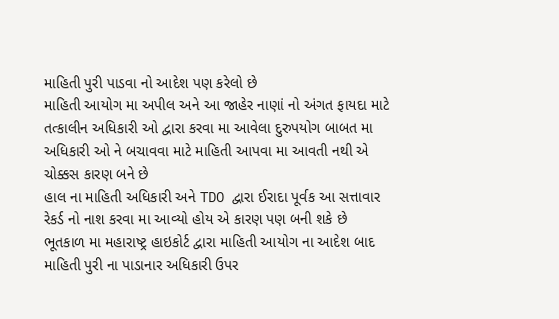માહિતી પુરી પાડવા નો આદેશ પણ કરેલો છે
માહિતી આયોગ મા અપીલ અને આ જાહેર નાણાં નો અંગત ફાયદા માટે તત્કાલીન અધિકારી ઓ દ્વારા કરવા મા આવેલા દુરુપયોગ બાબત મા અધિકારી ઓ ને બચાવવા માટે માહિતી આપવા મા આવતી નથી એ ચોક્કસ કારણ બને છે
હાલ ના માહિતી અધિકારી અને TDO દ્વારા ઈરાદા પૂર્વક આ સત્તાવાર રેકર્ડ નો નાશ કરવા મા આવ્યો હોય એ કારણ પણ બની શકે છે
ભૂતકાળ મા મહારાષ્ટ્ર હાઇકોર્ટ દ્વારા માહિતી આયોગ ના આદેશ બાદ માહિતી પુરી ના પાડાનાર અધિકારી ઉપર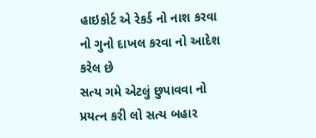હાઇકોર્ટ એ રેકર્ડ નો નાશ કરવા નો ગુનો દાખલ કરવા નો આદેશ કરેલ છે
સત્ય ગમે એટલું છુપાવવા નો પ્રયત્ન કરી લો સત્ય બહાર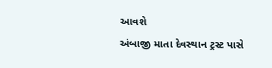આવશે
અંબાજી માતા દેવસ્થાન ટ્રસ્ટ પાસે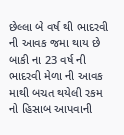છેલ્લા બે વર્ષ થી ભાદરવી ની આવક જમા થાય છે બાકી ના 23 વર્ષ ની ભાદરવી મેળા ની આવક માથી બચત થયેલી રકમ નો હિસાબ આપવાની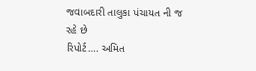જવાબદારી તાલુકા પંચાયત ની જ રહે છે
રિપોર્ટ…. અમિત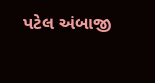પટેલ અંબાજી